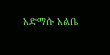አድማሱ አልቤ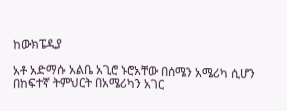ከውክፔዲያ

አቶ አድማሱ አልቤ አጊሮ ኑሮአቸው በሰሜን አሜሪካ ሲሆን በከፍተኛ ትምህርት በአሜሪካን አገር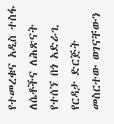የተመረቁና አዲስ ተስፋ ለሴቶችና ለሕጽናት የተሰኘ በጎ አድራጊ የርዳታ ድርጅት መስርተው ወገናቸውን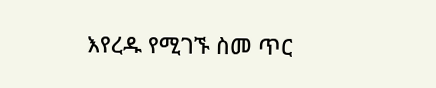እየረዱ የሚገኙ ስመ ጥር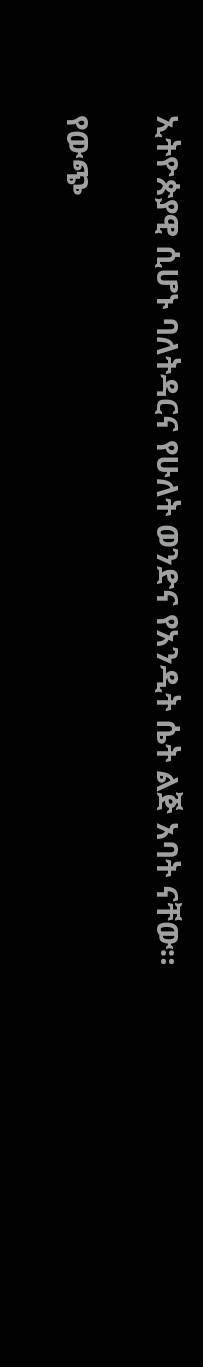ኢትዮጵያዊ ሲሆኑ ባለትዳርና የሁለት ወንድና የአንዲት ሴት ልጅ አባት ናቸው።

የውጭ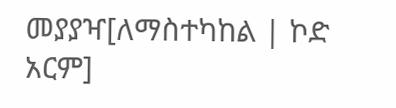መያያዣ[ለማስተካከል | ኮድ አርም]